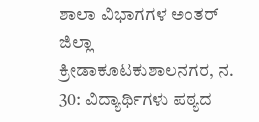ಶಾಲಾ ವಿಭಾಗಗಳ ಅಂತರ್ ಜಿಲ್ಲಾ ಕ್ರೀಡಾಕೂಟಕುಶಾಲನಗರ, ನ. 30: ವಿದ್ಯಾರ್ಥಿಗಳು ಪಠ್ಯದ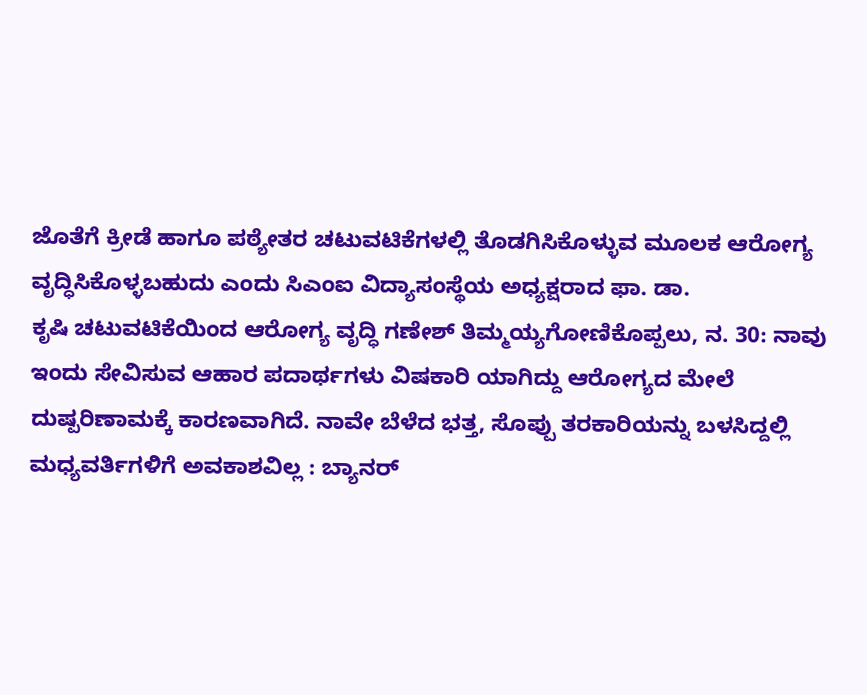ಜೊತೆಗೆ ಕ್ರೀಡೆ ಹಾಗೂ ಪಠ್ಯೇತರ ಚಟುವಟಿಕೆಗಳಲ್ಲಿ ತೊಡಗಿಸಿಕೊಳ್ಳುವ ಮೂಲಕ ಆರೋಗ್ಯ ವೃದ್ಧಿಸಿಕೊಳ್ಳಬಹುದು ಎಂದು ಸಿಎಂಐ ವಿದ್ಯಾಸಂಸ್ಥೆಯ ಅಧ್ಯಕ್ಷರಾದ ಫಾ. ಡಾ.
ಕೃಷಿ ಚಟುವಟಿಕೆಯಿಂದ ಆರೋಗ್ಯ ವೃದ್ಧಿ ಗಣೇಶ್ ತಿಮ್ಮಯ್ಯಗೋಣಿಕೊಪ್ಪಲು, ನ. 30: ನಾವು ಇಂದು ಸೇವಿಸುವ ಆಹಾರ ಪದಾರ್ಥಗಳು ವಿಷಕಾರಿ ಯಾಗಿದ್ದು ಆರೋಗ್ಯದ ಮೇಲೆ ದುಷ್ಪರಿಣಾಮಕ್ಕೆ ಕಾರಣವಾಗಿದೆ. ನಾವೇ ಬೆಳೆದ ಭತ್ತ, ಸೊಪ್ಪು ತರಕಾರಿಯನ್ನು ಬಳಸಿದ್ದಲ್ಲಿ
ಮಧ್ಯವರ್ತಿಗಳಿಗೆ ಅವಕಾಶವಿಲ್ಲ : ಬ್ಯಾನರ್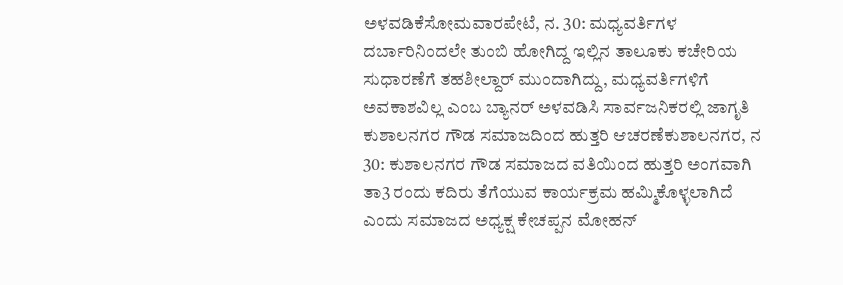ಅಳವಡಿಕೆಸೋಮವಾರಪೇಟೆ, ನ. 30: ಮಧ್ಯವರ್ತಿಗಳ ದರ್ಬಾರಿನಿಂದಲೇ ತುಂಬಿ ಹೋಗಿದ್ದ ಇಲ್ಲಿನ ತಾಲೂಕು ಕಚೇರಿಯ ಸುಧಾರಣೆಗೆ ತಹಶೀಲ್ದಾರ್ ಮುಂದಾಗಿದ್ದು, ಮಧ್ಯವರ್ತಿಗಳಿಗೆ ಅವಕಾಶವಿಲ್ಲ ಎಂಬ ಬ್ಯಾನರ್ ಅಳವಡಿಸಿ ಸಾರ್ವಜನಿಕರಲ್ಲಿ ಜಾಗೃತಿ
ಕುಶಾಲನಗರ ಗೌಡ ಸಮಾಜದಿಂದ ಹುತ್ತರಿ ಆಚರಣೆಕುಶಾಲನಗರ, ನ 30: ಕುಶಾಲನಗರ ಗೌಡ ಸಮಾಜದ ವತಿಯಿಂದ ಹುತ್ತರಿ ಅಂಗವಾಗಿ ತಾ3 ರಂದು ಕದಿರು ತೆಗೆಯುವ ಕಾರ್ಯಕ್ರಮ ಹಮ್ಮಿಕೊಳ್ಳಲಾಗಿದೆ ಎಂದು ಸಮಾಜದ ಅಧ್ಯಕ್ಷ ಕೇಚಪ್ಪನ ಮೋಹನ್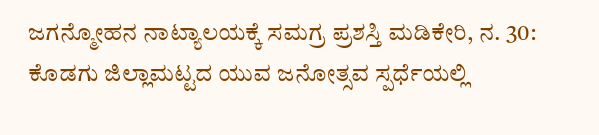ಜಗನ್ಮೋಹನ ನಾಟ್ಯಾಲಯಕ್ಕೆ ಸಮಗ್ರ ಪ್ರಶಸ್ತಿ ಮಡಿಕೇರಿ, ನ. 30: ಕೊಡಗು ಜಿಲ್ಲಾಮಟ್ಟದ ಯುವ ಜನೋತ್ಸವ ಸ್ಪರ್ಧೆಯಲ್ಲಿ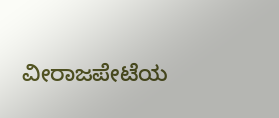ವೀರಾಜಪೇಟೆಯ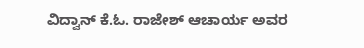ವಿದ್ವಾನ್ ಕೆ.ಓ. ರಾಜೇಶ್ ಆಚಾರ್ಯ ಅವರ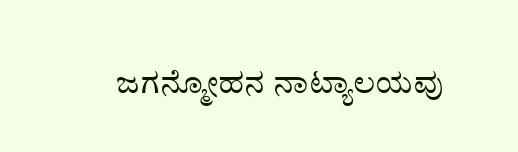ಜಗನ್ಮೋಹನ ನಾಟ್ಯಾಲಯವು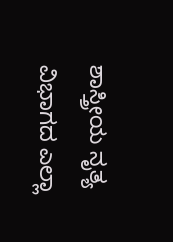ಶಾಸ್ತ್ರೀಯ ನೃತ್ಯ ವಿಭಾಗದ ಎಲ್ಲಾ